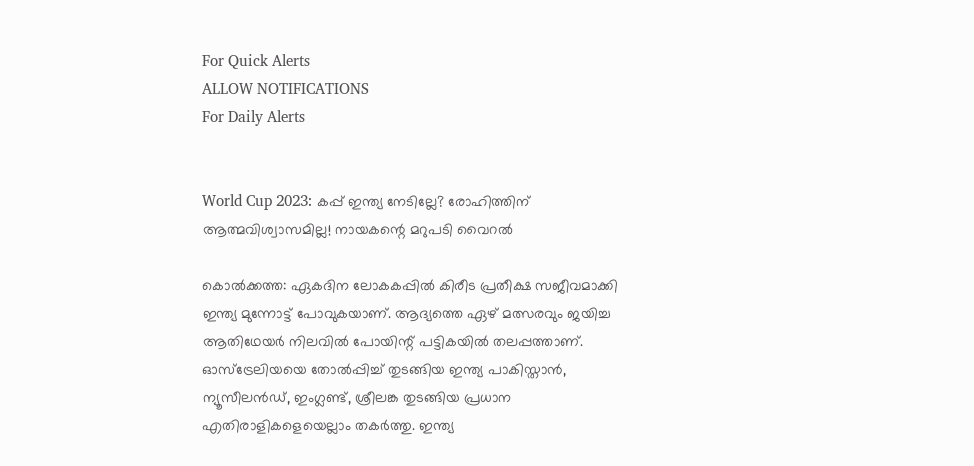For Quick Alerts
ALLOW NOTIFICATIONS
For Daily Alerts


World Cup 2023: കപ്പ് ഇന്ത്യ നേടില്ലേ? രോഹിത്തിന് ആത്മവിശ്വാസമില്ല! നായകന്റെ മറുപടി വൈറല്‍

കൊല്‍ക്കത്ത: ഏകദിന ലോകകപ്പില്‍ കിരീട പ്രതീക്ഷ സജീവമാക്കി ഇന്ത്യ മുന്നോട്ട് പോവുകയാണ്. ആദ്യത്തെ ഏഴ് മത്സരവും ജയിച്ച ആതിഥേയര്‍ നിലവില്‍ പോയിന്റ് പട്ടികയില്‍ തലപ്പത്താണ്. ഓസ്‌ട്രേലിയയെ തോല്‍പ്പിച്ച് തുടങ്ങിയ ഇന്ത്യ പാകിസ്താന്‍, ന്യൂസീലന്‍ഡ്, ഇംഗ്ലണ്ട്, ശ്രീലങ്ക തുടങ്ങിയ പ്രധാന എതിരാളികളെയെല്ലാം തകര്‍ത്തു. ഇന്ത്യ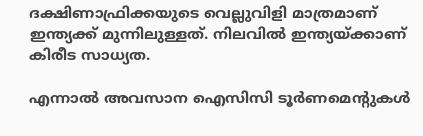ദക്ഷിണാഫ്രിക്കയുടെ വെല്ലുവിളി മാത്രമാണ് ഇന്ത്യക്ക് മുന്നിലുള്ളത്. നിലവില്‍ ഇന്ത്യയ്ക്കാണ് കിരീട സാധ്യത.

എന്നാല്‍ അവസാന ഐസിസി ടൂര്‍ണമെന്റുകള്‍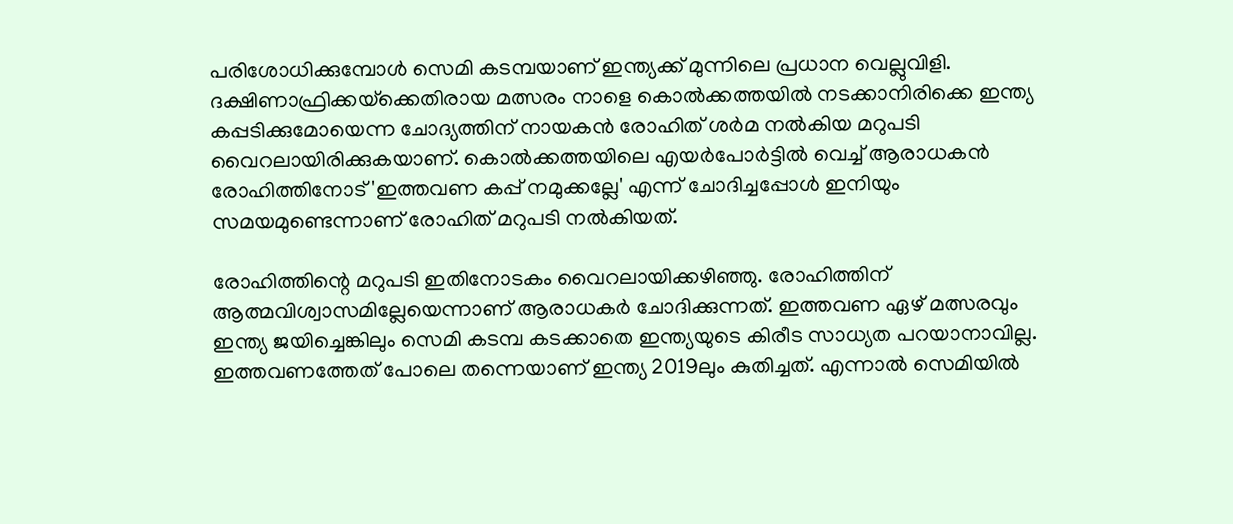പരിശോധിക്കുമ്പോള്‍ സെമി കടമ്പയാണ് ഇന്ത്യക്ക് മുന്നിലെ പ്രധാന വെല്ലുവിളി. ദക്ഷിണാഫ്രിക്കയ്‌ക്കെതിരായ മത്സരം നാളെ കൊല്‍ക്കത്തയില്‍ നടക്കാനിരിക്കെ ഇന്ത്യ കപ്പടിക്കുമോയെന്ന ചോദ്യത്തിന് നായകന്‍ രോഹിത് ശര്‍മ നല്‍കിയ മറുപടി വൈറലായിരിക്കുകയാണ്. കൊല്‍ക്കത്തയിലെ എയര്‍പോര്‍ട്ടില്‍ വെച്ച് ആരാധകന്‍ രോഹിത്തിനോട് 'ഇത്തവണ കപ്പ് നമുക്കല്ലേ' എന്ന് ചോദിച്ചപ്പോള്‍ ഇനിയും സമയമുണ്ടെന്നാണ് രോഹിത് മറുപടി നല്‍കിയത്.

രോഹിത്തിന്റെ മറുപടി ഇതിനോടകം വൈറലായിക്കഴിഞ്ഞു. രോഹിത്തിന് ആത്മവിശ്വാസമില്ലേയെന്നാണ് ആരാധകര്‍ ചോദിക്കുന്നത്. ഇത്തവണ ഏഴ് മത്സരവും ഇന്ത്യ ജയിച്ചെങ്കിലും സെമി കടമ്പ കടക്കാതെ ഇന്ത്യയുടെ കിരീട സാധ്യത പറയാനാവില്ല. ഇത്തവണത്തേത് പോലെ തന്നെയാണ് ഇന്ത്യ 2019ലും കുതിച്ചത്. എന്നാല്‍ സെമിയില്‍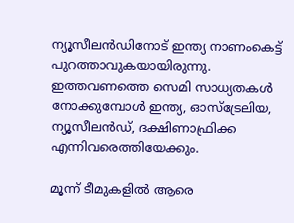ന്യൂസീലന്‍ഡിനോട് ഇന്ത്യ നാണംകെട്ട് പുറത്താവുകയായിരുന്നു. ഇത്തവണത്തെ സെമി സാധ്യതകള്‍ നോക്കുമ്പോള്‍ ഇന്ത്യ, ഓസ്‌ട്രേലിയ, ന്യൂസീലന്‍ഡ്, ദക്ഷിണാഫ്രിക്ക എന്നിവരെത്തിയേക്കും.

മൂന്ന് ടീമുകളില്‍ ആരെ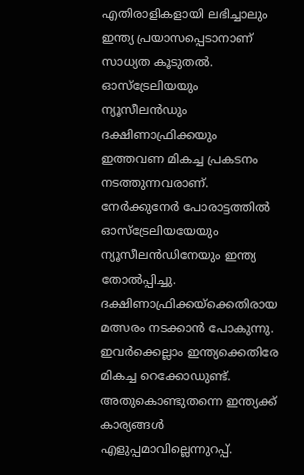എതിരാളികളായി ലഭിച്ചാലും ഇന്ത്യ പ്രയാസപ്പെടാനാണ് സാധ്യത കൂടുതല്‍. ഓസ്‌ട്രേലിയയും ന്യൂസീലന്‍ഡും ദക്ഷിണാഫ്രിക്കയും ഇത്തവണ മികച്ച പ്രകടനം നടത്തുന്നവരാണ്. നേര്‍ക്കുനേര്‍ പോരാട്ടത്തില്‍ ഓസ്‌ട്രേലിയയേയും ന്യൂസീലന്‍ഡിനേയും ഇന്ത്യ തോല്‍പ്പിച്ചു. ദക്ഷിണാഫ്രിക്കയ്‌ക്കെതിരായ മത്സരം നടക്കാന്‍ പോകുന്നു. ഇവര്‍ക്കെല്ലാം ഇന്ത്യക്കെതിരേ മികച്ച റെക്കോഡുണ്ട്. അതുകൊണ്ടുതന്നെ ഇന്ത്യക്ക് കാര്യങ്ങള്‍ എളുപ്പമാവില്ലെന്നുറപ്പ്.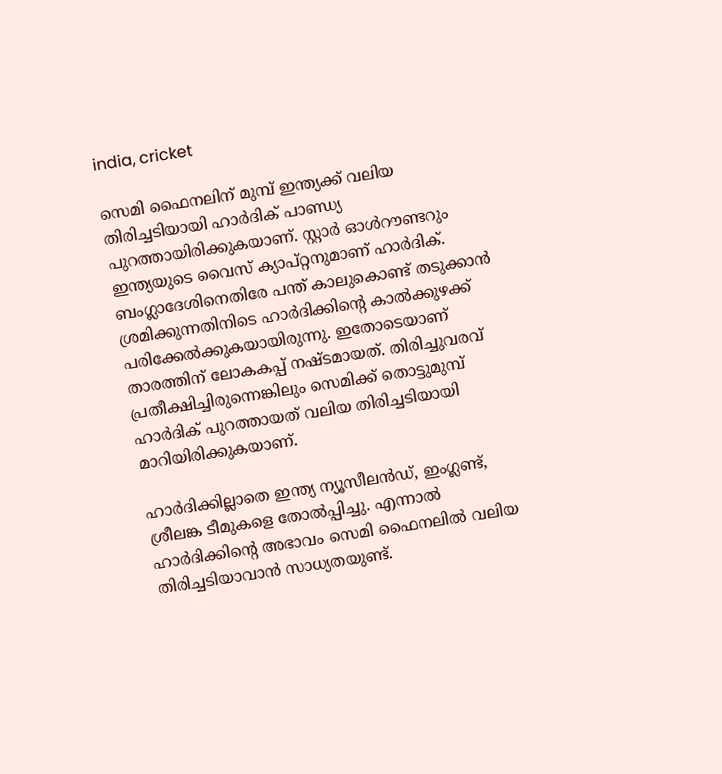india, cricket

സെമി ഫൈനലിന് മുമ്പ് ഇന്ത്യക്ക് വലിയ തിരിച്ചടിയായി ഹാര്‍ദിക് പാണ്ഡ്യ പുറത്തായിരിക്കുകയാണ്. സ്റ്റാര്‍ ഓള്‍റൗണ്ടറും ഇന്ത്യയുടെ വൈസ് ക്യാപ്റ്റനുമാണ് ഹാര്‍ദിക്. ബംഗ്ലാദേശിനെതിരേ പന്ത് കാലുകൊണ്ട് തടുക്കാന്‍ ശ്രമിക്കുന്നതിനിടെ ഹാര്‍ദിക്കിന്റെ കാല്‍ക്കുഴക്ക് പരിക്കേല്‍ക്കുകയായിരുന്നു. ഇതോടെയാണ് താരത്തിന് ലോകകപ്പ് നഷ്ടമായത്. തിരിച്ചുവരവ് പ്രതീക്ഷിച്ചിരുന്നെങ്കിലും സെമിക്ക് തൊട്ടുമുമ്പ് ഹാര്‍ദിക് പുറത്തായത് വലിയ തിരിച്ചടിയായി മാറിയിരിക്കുകയാണ്.

ഹാര്‍ദിക്കില്ലാതെ ഇന്ത്യ ന്യൂസീലന്‍ഡ്, ഇംഗ്ലണ്ട്, ശ്രീലങ്ക ടീമുകളെ തോല്‍പ്പിച്ചു. എന്നാല്‍ ഹാര്‍ദിക്കിന്റെ അഭാവം സെമി ഫൈനലില്‍ വലിയ തിരിച്ചടിയാവാന്‍ സാധ്യതയുണ്ട്.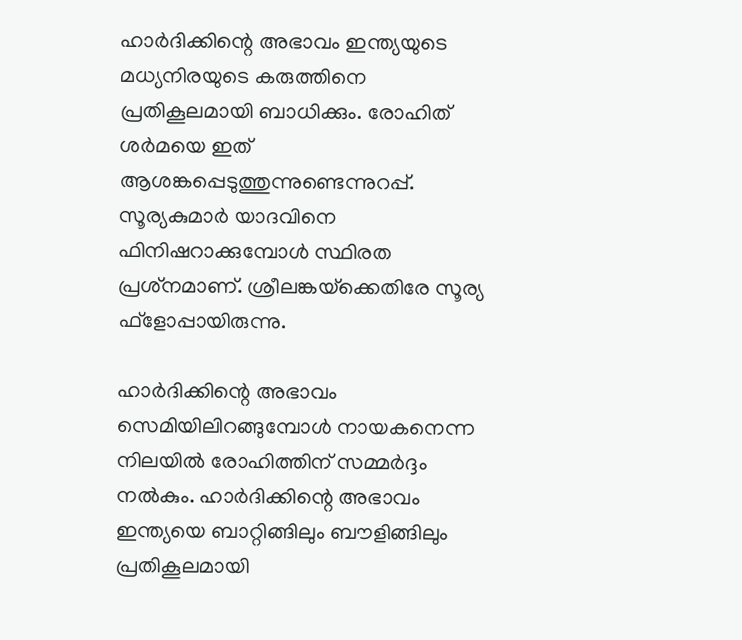ഹാര്‍ദിക്കിന്റെ അഭാവം ഇന്ത്യയുടെ മധ്യനിരയുടെ കരുത്തിനെ പ്രതികൂലമായി ബാധിക്കും. രോഹിത് ശര്‍മയെ ഇത് ആശങ്കപ്പെടുത്തുന്നുണ്ടെന്നുറപ്പ്. സൂര്യകുമാര്‍ യാദവിനെ ഫിനിഷറാക്കുമ്പോള്‍ സ്ഥിരത പ്രശ്‌നമാണ്. ശ്രീലങ്കയ്‌ക്കെതിരേ സൂര്യ ഫ്‌ളോപ്പായിരുന്നു.

ഹാര്‍ദിക്കിന്റെ അഭാവം സെമിയിലിറങ്ങുമ്പോള്‍ നായകനെന്ന നിലയില്‍ രോഹിത്തിന് സമ്മര്‍ദ്ദം നല്‍കും. ഹാര്‍ദിക്കിന്റെ അഭാവം ഇന്ത്യയെ ബാറ്റിങ്ങിലും ബൗളിങ്ങിലും പ്രതികൂലമായി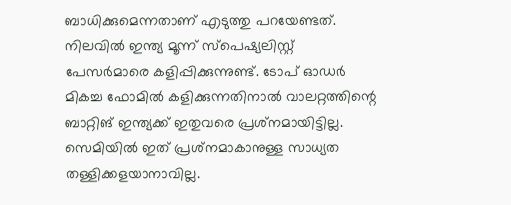ബാധിക്കുമെന്നതാണ് എടുത്തു പറയേണ്ടത്. നിലവില്‍ ഇന്ത്യ മൂന്ന് സ്‌പെഷ്യലിസ്റ്റ് പേസര്‍മാരെ കളിപ്പിക്കുന്നുണ്ട്. ടോപ് ഓഡര്‍ മികച്ച ഫോമില്‍ കളിക്കുന്നതിനാല്‍ വാലറ്റത്തിന്റെ ബാറ്റിങ് ഇന്ത്യക്ക് ഇതുവരെ പ്രശ്‌നമായിട്ടില്ല. സെമിയില്‍ ഇത് പ്രശ്‌നമാകാനുള്ള സാധ്യത തള്ളിക്കളയാനാവില്ല.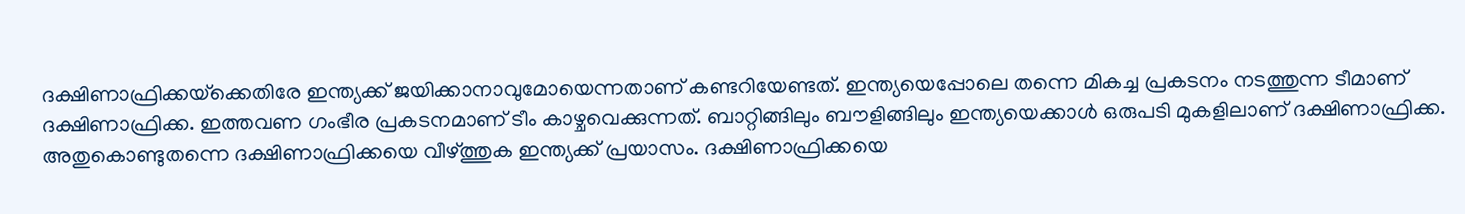ദക്ഷിണാഫ്രിക്കയ്‌ക്കെതിരേ ഇന്ത്യക്ക് ജയിക്കാനാവുമോയെന്നതാണ് കണ്ടറിയേണ്ടത്. ഇന്ത്യയെപ്പോലെ തന്നെ മികച്ച പ്രകടനം നടത്തുന്ന ടീമാണ് ദക്ഷിണാഫ്രിക്ക. ഇത്തവണ ഗംഭീര പ്രകടനമാണ് ടീം കാഴ്ചവെക്കുന്നത്. ബാറ്റിങ്ങിലും ബൗളിങ്ങിലും ഇന്ത്യയെക്കാള്‍ ഒരുപടി മുകളിലാണ് ദക്ഷിണാഫ്രിക്ക. അതുകൊണ്ടുതന്നെ ദക്ഷിണാഫ്രിക്കയെ വീഴ്ത്തുക ഇന്ത്യക്ക് പ്രയാസം. ദക്ഷിണാഫ്രിക്കയെ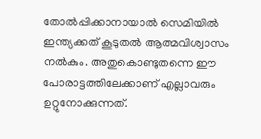തോല്‍പ്പിക്കാനായാല്‍ സെമിയില്‍ ഇന്ത്യക്കത് കൂടുതല്‍ ആത്മവിശ്വാസം നല്‍കും. അതുകൊണ്ടുതന്നെ ഈ പോരാട്ടത്തിലേക്കാണ് എല്ലാവരും ഉറ്റുനോക്കുന്നത്.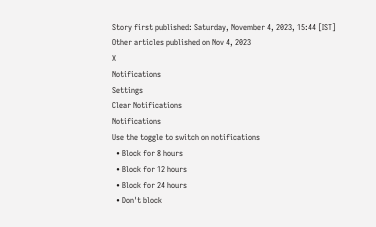Story first published: Saturday, November 4, 2023, 15:44 [IST]
Other articles published on Nov 4, 2023
X
Notifications
Settings
Clear Notifications
Notifications
Use the toggle to switch on notifications
  • Block for 8 hours
  • Block for 12 hours
  • Block for 24 hours
  • Don't block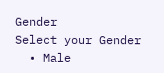Gender
Select your Gender
  • Male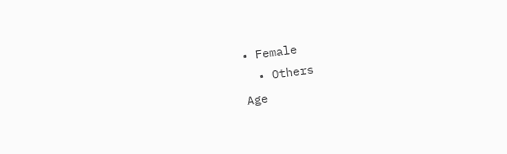• Female
  • Others
Age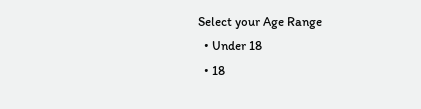Select your Age Range
  • Under 18
  • 18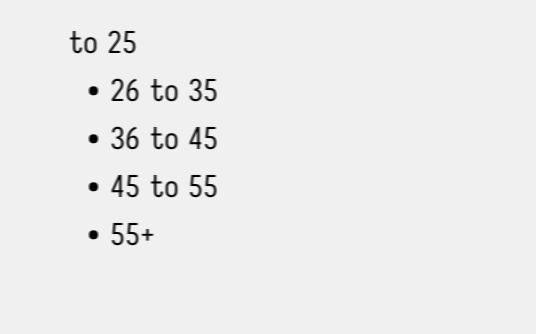to 25
  • 26 to 35
  • 36 to 45
  • 45 to 55
  • 55+